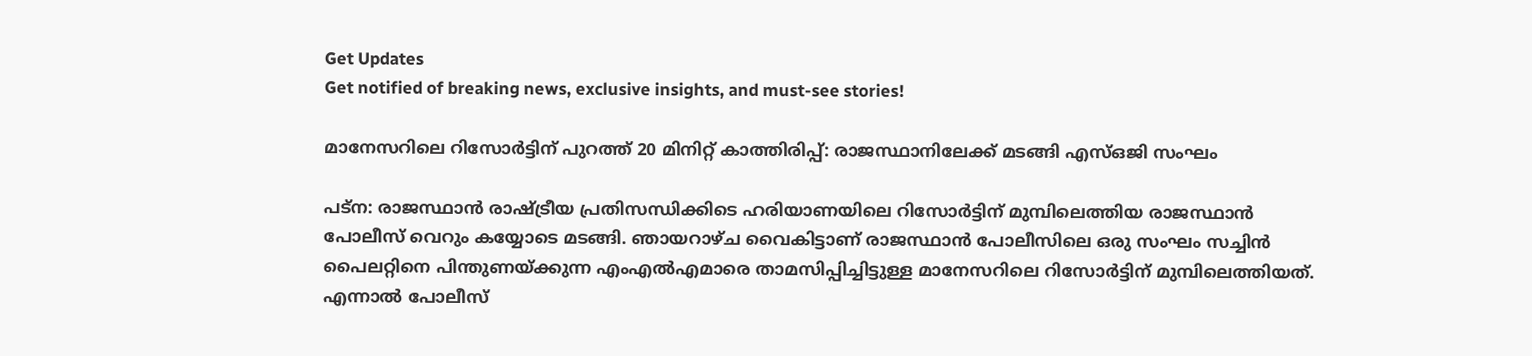Get Updates
Get notified of breaking news, exclusive insights, and must-see stories!

മാനേസറിലെ റിസോർട്ടിന് പുറത്ത് 20 മിനിറ്റ് കാത്തിരിപ്പ്: രാജസ്ഥാനിലേക്ക് മടങ്ങി എസ്ഒജി സംഘം

പട്ന: രാജസ്ഥാൻ രാഷ്ട്രീയ പ്രതിസന്ധിക്കിടെ ഹരിയാണയിലെ റിസോർട്ടിന് മുമ്പിലെത്തിയ രാജസ്ഥാൻ പോലീസ് വെറും കയ്യോടെ മടങ്ങി. ഞായറാഴ്ച വൈകിട്ടാണ് രാജസ്ഥാൻ പോലീസിലെ ഒരു സംഘം സച്ചിൻ പൈലറ്റിനെ പിന്തുണയ്ക്കുന്ന എംഎൽഎമാരെ താമസിപ്പിച്ചിട്ടുള്ള മാനേസറിലെ റിസോർട്ടിന് മുമ്പിലെത്തിയത്. എന്നാൽ പോലീസ്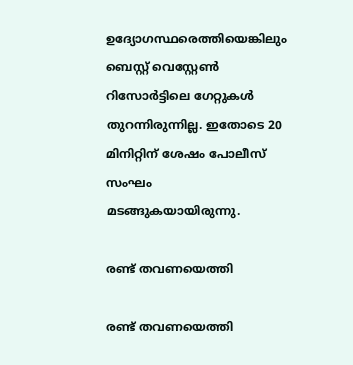ഉദ്യോഗസ്ഥരെത്തിയെങ്കിലും ബെസ്റ്റ് വെസ്റ്റേൺ റിസോർട്ടിലെ ഗേറ്റുകൾ തുറന്നിരുന്നില്ല. ഇതോടെ 20 മിനിറ്റിന് ശേഷം പോലീസ് സംഘം മടങ്ങുകയായിരുന്നു.

രണ്ട് തവണയെത്തി

രണ്ട് തവണയെത്തി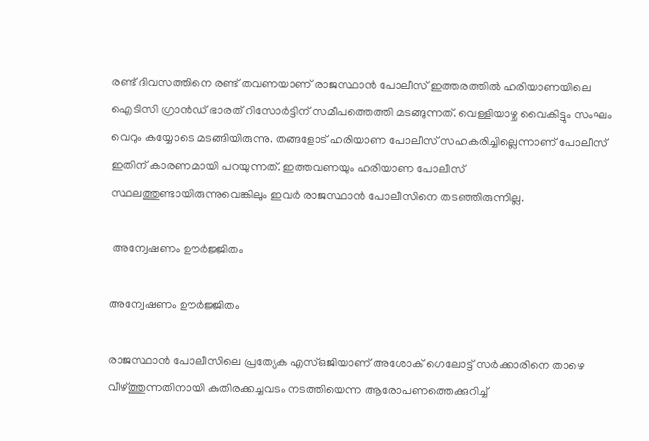രണ്ട് ദിവസത്തിനെ രണ്ട് തവണയാണ് രാജസ്ഥാൻ പോലീസ് ഇത്തരത്തിൽ ഹരിയാണയിലെ ഐടിസി ഗ്രാൻഡ് ഭാരത് റിസോർട്ടിന് സമീപത്തെത്തി മടങ്ങുന്നത്. വെള്ളിയാഴ്ച വൈകിട്ടും സംഘം വെറും കയ്യോടെ മടങ്ങിയിരുന്നു. തങ്ങളോട് ഹരിയാണ പോലീസ് സഹകരിച്ചില്ലെന്നാണ് പോലീസ് ഇതിന് കാരണമായി പറയുന്നത്. ഇത്തവണയും ഹരിയാണ പോലീസ് സ്ഥലത്തുണ്ടായിരുന്നുവെങ്കിലും ഇവർ രാജസ്ഥാൻ പോലീസിനെ തടഞ്ഞിരുന്നില്ല.

 അന്വേഷണം ഊർജ്ജിതം

അന്വേഷണം ഊർജ്ജിതം

രാജസ്ഥാൻ പോലീസിലെ പ്രത്യേക എസ്ഒജിയാണ് അശോക് ഗെലോട്ട് സർക്കാരിനെ താഴെ വീഴ്ത്തുന്നതിനായി കുതിരക്കച്ചവടം നടത്തിയെന്ന ആരോപണത്തെക്കുറിച്ച്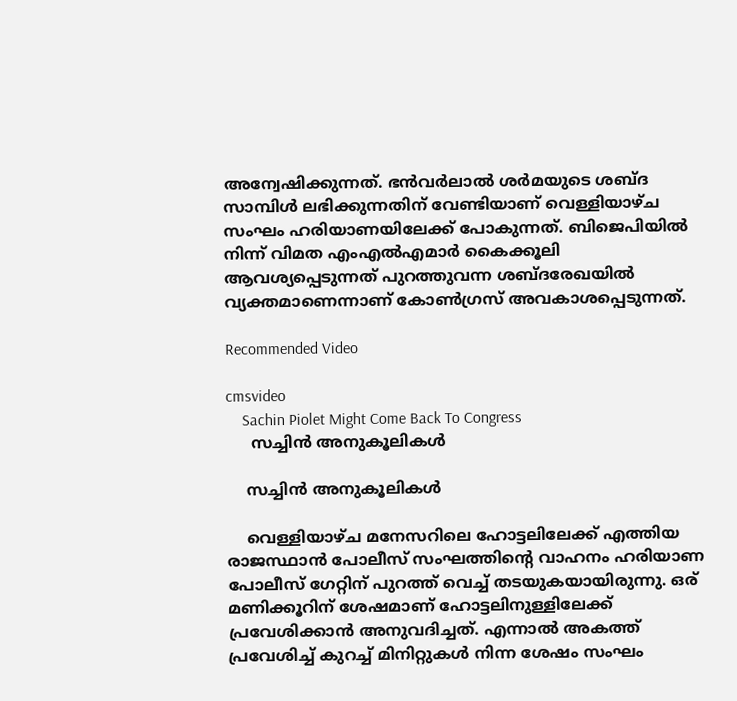അന്വേഷിക്കുന്നത്. ഭൻവർലാൽ ശർമയുടെ ശബ്ദ സാമ്പിൾ ലഭിക്കുന്നതിന് വേണ്ടിയാണ് വെള്ളിയാഴ്ച സംഘം ഹരിയാണയിലേക്ക് പോകുന്നത്. ബിജെപിയിൽ നിന്ന് വിമത എംഎൽഎമാർ കൈക്കൂലി ആവശ്യപ്പെടുന്നത് പുറത്തുവന്ന ശബ്ദരേഖയിൽ വ്യക്തമാണെന്നാണ് കോൺഗ്രസ് അവകാശപ്പെടുന്നത്.

Recommended Video

cmsvideo
    Sachin Piolet Might Come Back To Congress
     സച്ചിൻ അനുകൂലികൾ

    സച്ചിൻ അനുകൂലികൾ

    വെള്ളിയാഴ്ച മനേസറിലെ ഹോട്ടലിലേക്ക് എത്തിയ രാജസ്ഥാൻ പോലീസ് സംഘത്തിന്റെ വാഹനം ഹരിയാണ പോലീസ് ഗേറ്റിന് പുറത്ത് വെച്ച് തടയുകയായിരുന്നു. ഒര് മണിക്കൂറിന് ശേഷമാണ് ഹോട്ടലിനുള്ളിലേക്ക് പ്രവേശിക്കാൻ അനുവദിച്ചത്. എന്നാൽ അകത്ത് പ്രവേശിച്ച് കുറച്ച് മിനിറ്റുകൾ നിന്ന ശേഷം സംഘം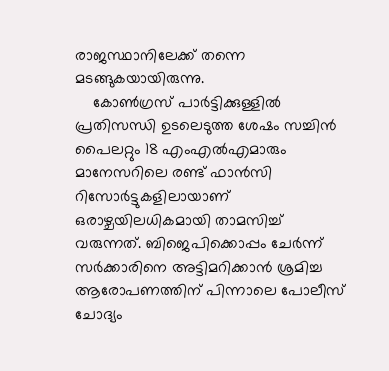രാജസ്ഥാനിലേക്ക് തന്നെ മടങ്ങുകയായിരുന്നു.
    കോൺഗ്രസ് പാർട്ടിക്കുള്ളിൽ പ്രതിസന്ധി ഉടലെടുത്ത ശേഷം സച്ചിൻ പൈലറ്റും 18 എംഎൽഎമാരും മാനേസറിലെ രണ്ട് ഫാൻസി റിസോർട്ടുകളിലായാണ് ഒരാഴ്ചയിലധികമായി താമസിച്ച് വരുന്നത്. ബിജെപിക്കൊപ്പം ചേർന്ന് സർക്കാരിനെ അട്ടിമറിക്കാൻ ശ്രമിച്ച ആരോപണത്തിന് പിന്നാലെ പോലീസ് ചോദ്യം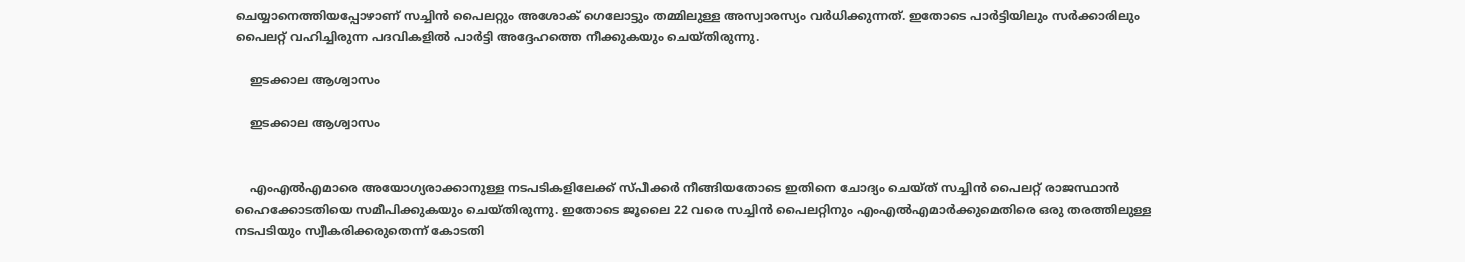ചെയ്യാനെത്തിയപ്പോഴാണ് സച്ചിൻ പൈലറ്റും അശോക് ഗെലോട്ടും തമ്മിലുള്ള അസ്വാരസ്യം വർധിക്കുന്നത്. ഇതോടെ പാർട്ടിയിലും സർക്കാരിലും പൈലറ്റ് വഹിച്ചിരുന്ന പദവികളിൽ പാർട്ടി അദ്ദേഹത്തെ നീക്കുകയും ചെയ്തിരുന്നു.

    ഇടക്കാല ആശ്വാസം

    ഇടക്കാല ആശ്വാസം


    എംഎൽഎമാരെ അയോഗ്യരാക്കാനുള്ള നടപടികളിലേക്ക് സ്പീക്കർ നീങ്ങിയതോടെ ഇതിനെ ചോദ്യം ചെയ്ത് സച്ചിൻ പൈലറ്റ് രാജസ്ഥാൻ ഹൈക്കോടതിയെ സമീപിക്കുകയും ചെയ്തിരുന്നു. ഇതോടെ ജൂലൈ 22 വരെ സച്ചിൻ പൈലറ്റിനും എംഎൽഎമാർക്കുമെതിരെ ഒരു തരത്തിലുള്ള നടപടിയും സ്വീകരിക്കരുതെന്ന് കോടതി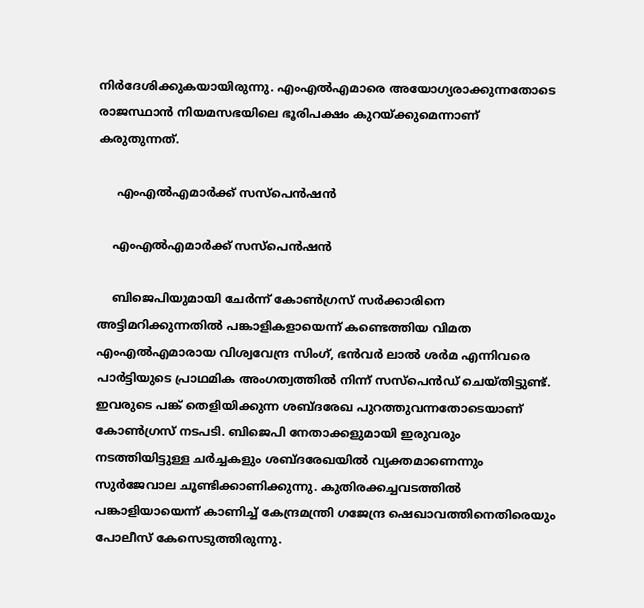നിർദേശിക്കുകയായിരുന്നു. എംഎൽഎമാരെ അയോഗ്യരാക്കുന്നതോടെ രാജസ്ഥാൻ നിയമസഭയിലെ ഭൂരിപക്ഷം കുറയ്ക്കുമെന്നാണ് കരുതുന്നത്.

     എംഎൽഎമാർക്ക് സസ്പെൻഷൻ

    എംഎൽഎമാർക്ക് സസ്പെൻഷൻ

    ബിജെപിയുമായി ചേർന്ന് കോൺഗ്രസ് സർക്കാരിനെ അട്ടിമറിക്കുന്നതിൽ പങ്കാളികളായെന്ന് കണ്ടെത്തിയ വിമത എംഎൽഎമാരായ വിശ്വവേന്ദ്ര സിംഗ്, ഭൻവർ ലാൽ ശർമ എന്നിവരെ പാർട്ടിയുടെ പ്രാഥമിക അംഗത്വത്തിൽ നിന്ന് സസ്പെൻഡ് ചെയ്തിട്ടുണ്ട്. ഇവരുടെ പങ്ക് തെളിയിക്കുന്ന ശബ്ദരേഖ പുറത്തുവന്നതോടെയാണ് കോൺഗ്രസ് നടപടി. ബിജെപി നേതാക്കളുമായി ഇരുവരും നടത്തിയിട്ടുള്ള ചർച്ചകളും ശബ്ദരേഖയിൽ വ്യക്തമാണെന്നും സുർജേവാല ചൂണ്ടിക്കാണിക്കുന്നു. കുതിരക്കച്ചവടത്തിൽ പങ്കാളിയായെന്ന് കാണിച്ച് കേന്ദ്രമന്ത്രി ഗജേന്ദ്ര ഷെഖാവത്തിനെതിരെയും പോലീസ് കേസെടുത്തിരുന്നു.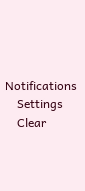Notifications
    Settings
    Clear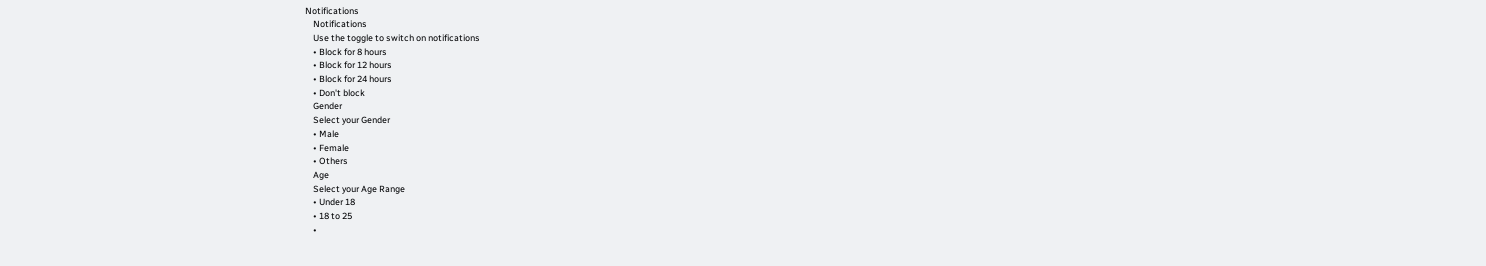Notifications
    Notifications
    Use the toggle to switch on notifications
    • Block for 8 hours
    • Block for 12 hours
    • Block for 24 hours
    • Don't block
    Gender
    Select your Gender
    • Male
    • Female
    • Others
    Age
    Select your Age Range
    • Under 18
    • 18 to 25
    •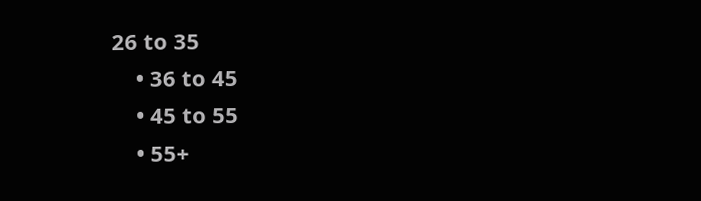26 to 35
    • 36 to 45
    • 45 to 55
    • 55+